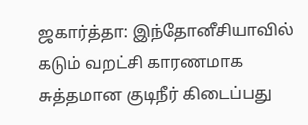ஜகார்த்தா: இந்தோனீசியாவில் கடும் வறட்சி காரணமாக சுத்தமான குடிநீர் கிடைப்பது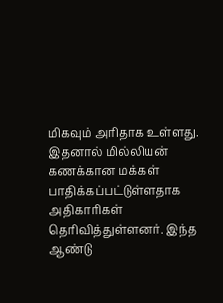மிகவும் அரிதாக உள்ளது. இதனால் மில்லியன் கணக்கான மக்கள் பாதிக்கப்பட்டுள்ளதாக அதிகாரிகள் தெரிவித்துள்ளனர். இந்த ஆண்டு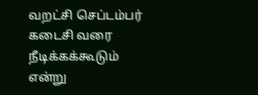வறட்சி செப்டம்பர் கடைசி வரை நீடிக்கக்கூடும் என்று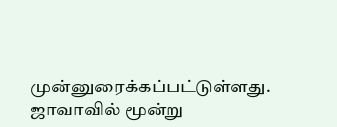முன்னுரைக்கப்பட்டுள்ளது. ஜாவாவில் மூன்று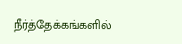நீர்த்தேக்கங்களில்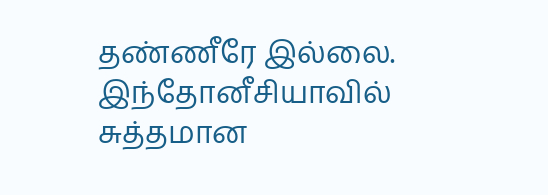தண்ணீரே இல்லை.
இந்தோனீசியாவில் சுத்தமான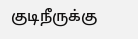குடிநீருக்கு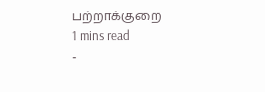பற்றாக்குறை
1 mins read
-